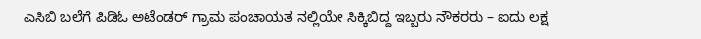ಎಸಿಬಿ ಬಲೆಗೆ ಪಿಡಿಓ ಅಟೆಂಡರ್ ಗ್ರಾಮ ಪಂಚಾಯತ ನಲ್ಲಿಯೇ ಸಿಕ್ಕಿಬಿದ್ದ ಇಬ್ಬರು ನೌಕರರು – ಐದು ಲಕ್ಷ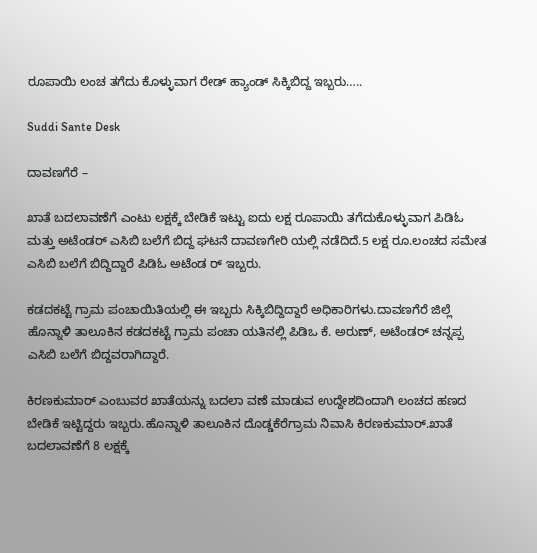ರೂಪಾಯಿ ಲಂಚ ತಗೆದು ಕೊಳ್ಳುವಾಗ ರೇಡ್ ಹ್ಯಾಂಡ್ ಸಿಕ್ಕಿಬಿದ್ದ ಇಬ್ಬರು…..

Suddi Sante Desk

ದಾವಣಗೆರೆ –

ಖಾತೆ ಬದಲಾವಣೆಗೆ ಎಂಟು ಲಕ್ಷಕ್ಕೆ ಬೇಡಿಕೆ ಇಟ್ಟು ಐದು ಲಕ್ಷ ರೂಪಾಯಿ ತಗೆದುಕೊಳ್ಳುವಾಗ ಪಿಡಿಓ ಮತ್ತು ಅಟೆಂಡರ್ ಎಸಿಬಿ ಬಲೆಗೆ ಬಿದ್ದ ಘಟನೆ ದಾವಣಗೇರಿ ಯಲ್ಲಿ ನಡೆದಿದೆ.5 ಲಕ್ಷ ರೂ.ಲಂಚದ ಸಮೇತ ಎಸಿಬಿ ಬಲೆಗೆ ಬಿದ್ದಿದ್ದಾರೆ ಪಿಡಿಓ ಅಟೆಂಡ ರ್ ಇಬ್ಬರು.

ಕಡದಕಟ್ಟೆ ಗ್ರಾಮ ಪಂಚಾಯಿತಿಯಲ್ಲಿ ಈ ಇಬ್ಬರು ಸಿಕ್ಕಿಬಿದ್ದಿದ್ದಾರೆ ಅಧಿಕಾರಿಗಳು.ದಾವಣಗೆರೆ ಜಿಲ್ಲೆ ಹೊನ್ನಾಳಿ ತಾಲೂಕಿನ ‌ಕಡದಕಟ್ಟೆ ಗ್ರಾಮ ಪಂಚಾ ಯತಿನಲ್ಲಿ ಪಿಡಿಒ ಕೆ. ಅರುಣ್, ಅಟೆಂಡರ್ ಚನ್ನಪ್ಪ ಎಸಿಬಿ ಬಲೆಗೆ ಬಿದ್ದವರಾಗಿದ್ದಾರೆ.

ಕಿರಣಕುಮಾರ್ ಎಂಬುವರ ಖಾತೆಯನ್ನು ಬದಲಾ ವಣೆ ಮಾಡುವ ಉದ್ದೇಶದಿಂದಾಗಿ ಲಂಚದ ಹಣದ ಬೇಡಿಕೆ ಇಟ್ಟಿದ್ದರು ಇಬ್ಬರು.ಹೊನ್ನಾಳಿ ತಾಲೂಕಿನ ‌ದೊಡ್ಡಕೆರೆಗ್ರಾಮ ನಿವಾಸಿ ಕಿರಣಕುಮಾರ್.ಖಾತೆ ಬದಲಾವಣೆಗೆ 8 ಲಕ್ಷಕ್ಕೆ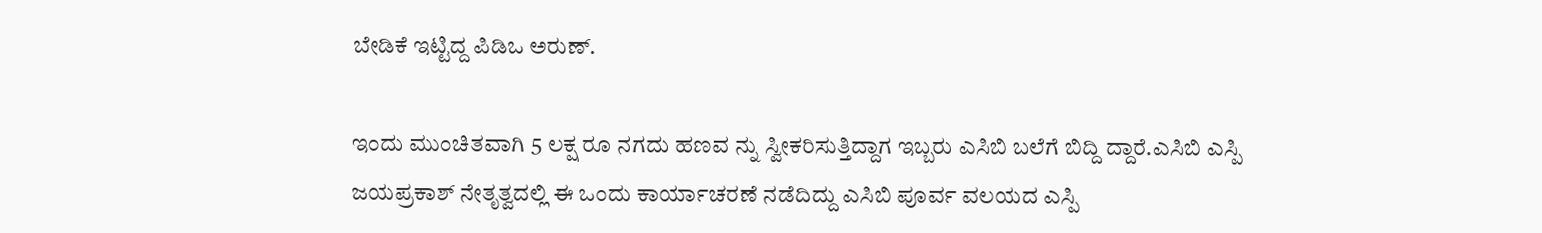ಬೇಡಿಕೆ ಇಟ್ಟಿದ್ದ ಪಿಡಿಒ ಅರುಣ್.

ಇಂದು ಮುಂಚಿತವಾಗಿ 5 ಲಕ್ಷ ರೂ ನಗದು ಹಣವ ನ್ನು ಸ್ವೀಕರಿಸುತ್ತಿದ್ದಾಗ ಇಬ್ಬರು ಎಸಿಬಿ ಬಲೆಗೆ ಬಿದ್ದಿ ದ್ದಾರೆ.ಎಸಿಬಿ ಎಸ್ಪಿ‌ ಜಯಪ್ರಕಾಶ್ ‌ನೇತೃತ್ವದಲ್ಲಿ ಈ ಒಂದು‌ ಕಾರ್ಯಾಚರಣೆ ನಡೆದಿದ್ದು ಎಸಿಬಿ ಪೂರ್ವ ವಲಯದ ‌ಎಸ್ಪಿ‌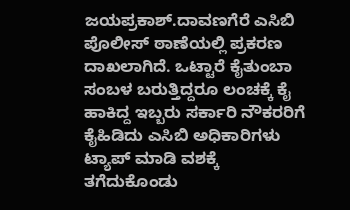ಜಯಪ್ರಕಾಶ್.ದಾವಣಗೆರೆ ಎಸಿಬಿ ಪೊಲೀಸ್ ಠಾಣೆಯಲ್ಲಿ ಪ್ರಕರಣ ದಾಖಲಾಗಿದೆ. ಒಟ್ಟಾರೆ ಕೈತುಂಬಾ ಸಂಬಳ ಬರುತ್ತಿದ್ದರೂ ಲಂಚಕ್ಕೆ ಕೈ ಹಾಕಿದ್ದ ಇಬ್ಬರು ಸರ್ಕಾರಿ ನೌಕರರಿಗೆ ಕೈಹಿಡಿದು ಎಸಿಬಿ ಅಧಿಕಾರಿಗಳು ಟ್ಯಾಪ್ ಮಾಡಿ ವಶಕ್ಕೆ ತಗೆದುಕೊಂಡು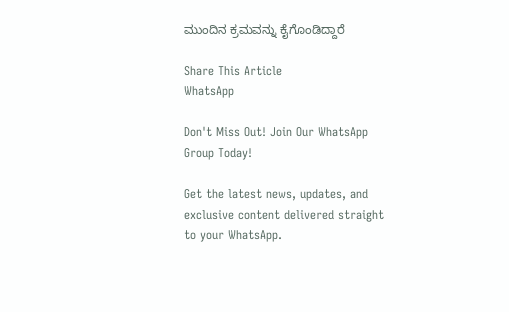ಮುಂದಿನ ಕ್ರಮವನ್ನು ಕೈಗೊಂಡಿದ್ದಾರೆ

Share This Article
WhatsApp

Don't Miss Out! Join Our WhatsApp Group Today!

Get the latest news, updates, and exclusive content delivered straight to your WhatsApp.